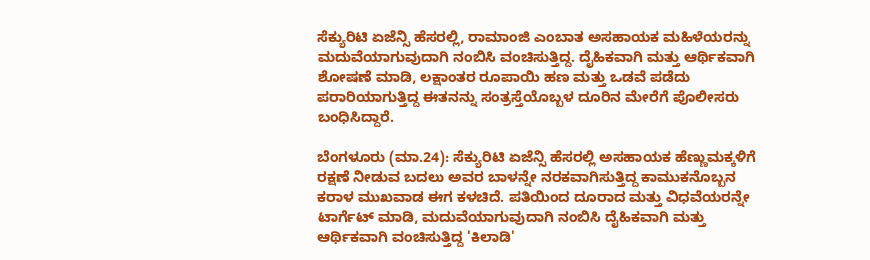ಸೆಕ್ಯುರಿಟಿ ಏಜೆನ್ಸಿ ಹೆಸರಲ್ಲಿ, ರಾಮಾಂಜಿ ಎಂಬಾತ ಅಸಹಾಯಕ ಮಹಿಳೆಯರನ್ನು ಮದುವೆಯಾಗುವುದಾಗಿ ನಂಬಿಸಿ ವಂಚಿಸುತ್ತಿದ್ದ. ದೈಹಿಕವಾಗಿ ಮತ್ತು ಆರ್ಥಿಕವಾಗಿ ಶೋಷಣೆ ಮಾಡಿ, ಲಕ್ಷಾಂತರ ರೂಪಾಯಿ ಹಣ ಮತ್ತು ಒಡವೆ ಪಡೆದು ಪರಾರಿಯಾಗುತ್ತಿದ್ದ ಈತನನ್ನು ಸಂತ್ರಸ್ತೆಯೊಬ್ಬಳ ದೂರಿನ ಮೇರೆಗೆ ಪೊಲೀಸರು ಬಂಧಿಸಿದ್ದಾರೆ.

ಬೆಂಗಳೂರು (ಮಾ.24): ಸೆಕ್ಯುರಿಟಿ ಏಜೆನ್ಸಿ ಹೆಸರಲ್ಲಿ ಅಸಹಾಯಕ ಹೆಣ್ಣುಮಕ್ಕಳಿಗೆ ರಕ್ಷಣೆ ನೀಡುವ ಬದಲು ಅವರ ಬಾಳನ್ನೇ ನರಕವಾಗಿಸುತ್ತಿದ್ದ ಕಾಮುಕನೊಬ್ಬನ ಕರಾಳ ಮುಖವಾಡ ಈಗ ಕಳಚಿದೆ. ಪತಿಯಿಂದ ದೂರಾದ ಮತ್ತು ವಿಧವೆಯರನ್ನೇ ಟಾರ್ಗೆಟ್ ಮಾಡಿ, ಮದುವೆಯಾಗುವುದಾಗಿ ನಂಬಿಸಿ ದೈಹಿಕವಾಗಿ ಮತ್ತು ಆರ್ಥಿಕವಾಗಿ ವಂಚಿಸುತ್ತಿದ್ದ 'ಕಿಲಾಡಿ'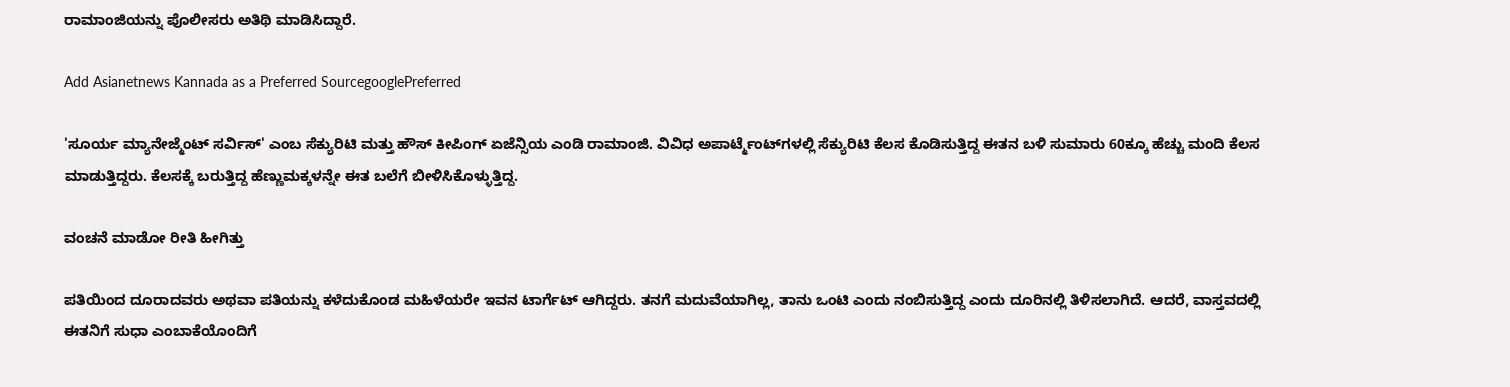ರಾಮಾಂಜಿಯನ್ನು ಪೊಲೀಸರು ಅತಿಥಿ ಮಾಡಿಸಿದ್ದಾರೆ.

Add Asianetnews Kannada as a Preferred SourcegooglePreferred

'ಸೂರ್ಯ ಮ್ಯಾನೇಜ್ಮೆಂಟ್ ಸರ್ವಿಸ್' ಎಂಬ ಸೆಕ್ಯುರಿಟಿ ಮತ್ತು ಹೌಸ್ ಕೀಪಿಂಗ್ ಏಜೆನ್ಸಿಯ ಎಂಡಿ ರಾಮಾಂಜಿ. ವಿವಿಧ ಅಪಾರ್ಟ್ಮೆಂಟ್‍ಗಳಲ್ಲಿ ಸೆಕ್ಯುರಿಟಿ ಕೆಲಸ ಕೊಡಿಸುತ್ತಿದ್ದ ಈತನ ಬಳಿ ಸುಮಾರು 60ಕ್ಕೂ ಹೆಚ್ಚು ಮಂದಿ ಕೆಲಸ ಮಾಡುತ್ತಿದ್ದರು. ಕೆಲಸಕ್ಕೆ ಬರುತ್ತಿದ್ದ ಹೆಣ್ಣುಮಕ್ಕಳನ್ನೇ ಈತ ಬಲೆಗೆ ಬೀಳಿಸಿಕೊಳ್ಳುತ್ತಿದ್ದ.

ವಂಚನೆ ಮಾಡೋ ರೀತಿ ಹೀಗಿತ್ತು

ಪತಿಯಿಂದ ದೂರಾದವರು ಅಥವಾ ಪತಿಯನ್ನು ಕಳೆದುಕೊಂಡ ಮಹಿಳೆಯರೇ ಇವನ ಟಾರ್ಗೆಟ್‌ ಆಗಿದ್ದರು. ತನಗೆ ಮದುವೆಯಾಗಿಲ್ಲ, ತಾನು ಒಂಟಿ ಎಂದು ನಂಬಿಸುತ್ತಿದ್ದ ಎಂದು ದೂರಿನಲ್ಲಿ ತಿಳಿಸಲಾಗಿದೆ. ಆದರೆ, ವಾಸ್ತವದಲ್ಲಿ ಈತನಿಗೆ ಸುಧಾ ಎಂಬಾಕೆಯೊಂದಿಗೆ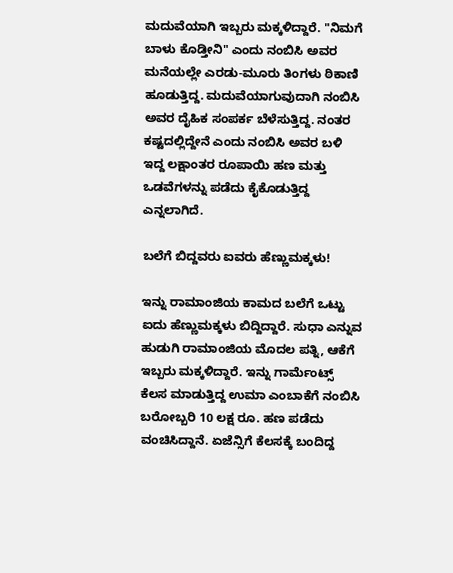ಮದುವೆಯಾಗಿ ಇಬ್ಬರು ಮಕ್ಕಳಿದ್ದಾರೆ. "ನಿಮಗೆ ಬಾಳು ಕೊಡ್ತೀನಿ" ಎಂದು ನಂಬಿಸಿ ಅವರ ಮನೆಯಲ್ಲೇ ಎರಡು-ಮೂರು ತಿಂಗಳು ಠಿಕಾಣಿ ಹೂಡುತ್ತಿದ್ದ. ಮದುವೆಯಾಗುವುದಾಗಿ ನಂಬಿಸಿ ಅವರ ದೈಹಿಕ ಸಂಪರ್ಕ ಬೆಳೆಸುತ್ತಿದ್ದ. ನಂತರ ಕಷ್ಟದಲ್ಲಿದ್ದೇನೆ ಎಂದು ನಂಬಿಸಿ ಅವರ ಬಳಿ ಇದ್ದ ಲಕ್ಷಾಂತರ ರೂಪಾಯಿ ಹಣ ಮತ್ತು ಒಡವೆಗಳನ್ನು ಪಡೆದು ಕೈಕೊಡುತ್ತಿದ್ದ ಎನ್ನಲಾಗಿದೆ.

ಬಲೆಗೆ ಬಿದ್ದವರು ಐವರು ಹೆಣ್ಣುಮಕ್ಕಳು!

ಇನ್ನು ರಾಮಾಂಜಿಯ ಕಾಮದ ಬಲೆಗೆ ಒಟ್ಟು ಐದು ಹೆಣ್ಣುಮಕ್ಕಳು ಬಿದ್ದಿದ್ದಾರೆ. ಸುಧಾ ಎನ್ನುವ ಹುಡುಗಿ ರಾಮಾಂಜಿಯ ಮೊದಲ ಪತ್ನಿ, ಆಕೆಗೆ ಇಬ್ಬರು ಮಕ್ಕಳಿದ್ದಾರೆ. ಇನ್ನು ಗಾರ್ಮೆಂಟ್ಸ್ ಕೆಲಸ ಮಾಡುತ್ತಿದ್ದ ಉಮಾ ಎಂಬಾಕೆಗೆ ನಂಬಿಸಿ ಬರೋಬ್ಬರಿ 10 ಲಕ್ಷ ರೂ. ಹಣ ಪಡೆದು ವಂಚಿಸಿದ್ದಾನೆ. ಏಜೆನ್ಸಿಗೆ ಕೆಲಸಕ್ಕೆ ಬಂದಿದ್ದ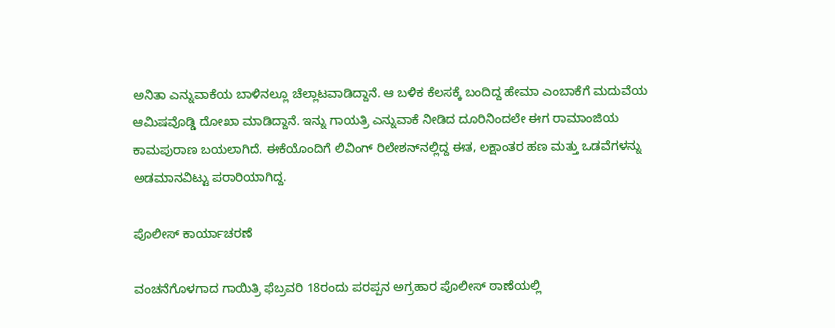ಅನಿತಾ ಎನ್ನುವಾಕೆಯ ಬಾಳಿನಲ್ಲೂ ಚೆಲ್ಲಾಟವಾಡಿದ್ದಾನೆ. ಆ ಬಳಿಕ ಕೆಲಸಕ್ಕೆ ಬಂದಿದ್ದ ಹೇಮಾ ಎಂಬಾಕೆಗೆ ಮದುವೆಯ ಆಮಿಷವೊಡ್ಡಿ ದೋಖಾ ಮಾಡಿದ್ದಾನೆ. ಇನ್ನು ಗಾಯತ್ರಿ ಎನ್ನುವಾಕೆ ನೀಡಿದ ದೂರಿನಿಂದಲೇ ಈಗ ರಾಮಾಂಜಿಯ ಕಾಮಪುರಾಣ ಬಯಲಾಗಿದೆ. ಈಕೆಯೊಂದಿಗೆ ಲಿವಿಂಗ್ ರಿಲೇಶನ್‍ನಲ್ಲಿದ್ದ ಈತ, ಲಕ್ಷಾಂತರ ಹಣ ಮತ್ತು ಒಡವೆಗಳನ್ನು ಅಡಮಾನವಿಟ್ಟು ಪರಾರಿಯಾಗಿದ್ದ.

ಪೊಲೀಸ್ ಕಾರ್ಯಾಚರಣೆ

ವಂಚನೆಗೊಳಗಾದ ಗಾಯಿತ್ರಿ ಫೆಬ್ರವರಿ 18ರಂದು ಪರಪ್ಪನ ಅಗ್ರಹಾರ ಪೊಲೀಸ್ ಠಾಣೆಯಲ್ಲಿ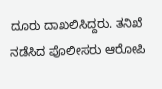ದೂರು ದಾಖಲಿಸಿದ್ದರು. ತನಿಖೆ ನಡೆಸಿದ ಪೊಲೀಸರು ಆರೋಪಿ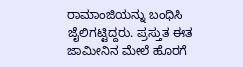ರಾಮಾಂಜಿಯನ್ನು ಬಂಧಿಸಿ ಜೈಲಿಗಟ್ಟಿದ್ದರು. ಪ್ರಸ್ತುತ ಈತ ಜಾಮೀನಿನ ಮೇಲೆ ಹೊರಗೆ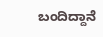ಬಂದಿದ್ದಾನೆ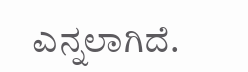ಎನ್ನಲಾಗಿದೆ.